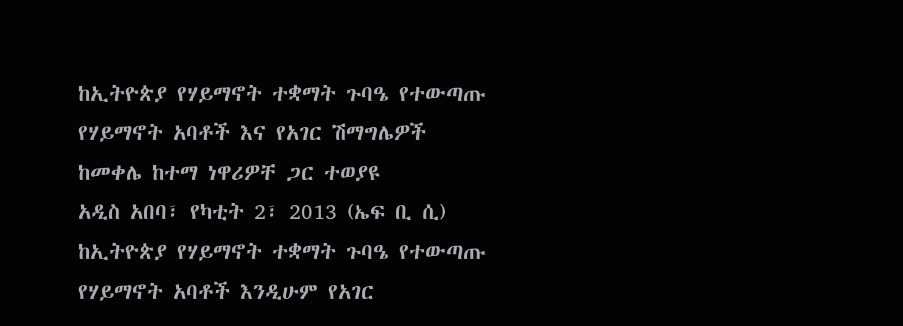ከኢትዮጵያ የሃይማኖት ተቋማት ጉባዔ የተውጣጡ የሃይማኖት አባቶች እና የአገር ሽማግሌዎች ከመቀሌ ከተማ ነዋሪዎቸ ጋር ተወያዩ
አዲስ አበባ፣ የካቲት 2፣ 2013 (ኤፍ ቢ ሲ) ከኢትዮጵያ የሃይማኖት ተቋማት ጉባዔ የተውጣጡ የሃይማኖት አባቶች እንዲሁም የአገር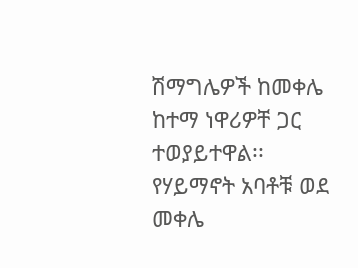ሽማግሌዎች ከመቀሌ ከተማ ነዋሪዎቸ ጋር ተወያይተዋል፡፡
የሃይማኖት አባቶቹ ወደ መቀሌ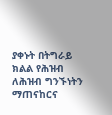ያቀኑት በትግራይ ክልል የሕዝብ ለሕዝብ ግንኙነትን ማጠናከርና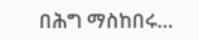በሕግ ማስከበሩ…